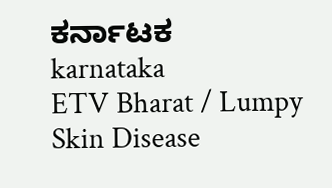ಕರ್ನಾಟಕ
karnataka
ETV Bharat / Lumpy Skin Disease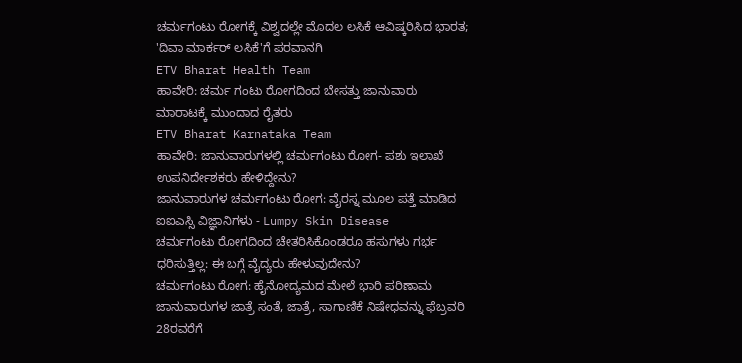ಚರ್ಮಗಂಟು ರೋಗಕ್ಕೆ ವಿಶ್ವದಲ್ಲೇ ಮೊದಲ ಲಸಿಕೆ ಆವಿಷ್ಕರಿಸಿದ ಭಾರತ; 'ದಿವಾ ಮಾರ್ಕರ್ ಲಸಿಕೆ'ಗೆ ಪರವಾನಗಿ
ETV Bharat Health Team
ಹಾವೇರಿ: ಚರ್ಮ ಗಂಟು ರೋಗದಿಂದ ಬೇಸತ್ತು ಜಾನುವಾರು ಮಾರಾಟಕ್ಕೆ ಮುಂದಾದ ರೈತರು
ETV Bharat Karnataka Team
ಹಾವೇರಿ: ಜಾನುವಾರುಗಳಲ್ಲಿ ಚರ್ಮಗಂಟು ರೋಗ- ಪಶು ಇಲಾಖೆ ಉಪನಿರ್ದೇಶಕರು ಹೇಳಿದ್ದೇನು?
ಜಾನುವಾರುಗಳ ಚರ್ಮಗಂಟು ರೋಗ: ವೈರಸ್ನ ಮೂಲ ಪತ್ತೆ ಮಾಡಿದ ಐಐಎಸ್ಸಿ ವಿಜ್ಞಾನಿಗಳು - Lumpy Skin Disease
ಚರ್ಮಗಂಟು ರೋಗದಿಂದ ಚೇತರಿಸಿಕೊಂಡರೂ ಹಸುಗಳು ಗರ್ಭ ಧರಿಸುತ್ತಿಲ್ಲ: ಈ ಬಗ್ಗೆ ವೈದ್ಯರು ಹೇಳುವುದೇನು?
ಚರ್ಮಗಂಟು ರೋಗ: ಹೈನೋದ್ಯಮದ ಮೇಲೆ ಭಾರಿ ಪರಿಣಾಮ
ಜಾನುವಾರುಗಳ ಜಾತ್ರೆ ಸಂತೆ, ಜಾತ್ರೆ, ಸಾಗಾಣಿಕೆ ನಿಷೇಧವನ್ನು ಫೆಬ್ರವರಿ 28ರವರೆಗೆ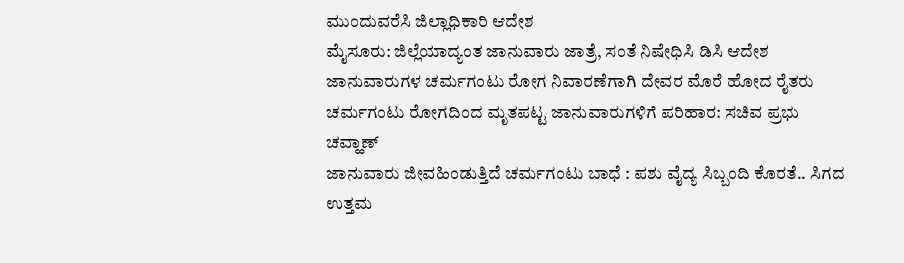ಮುಂದುವರೆಸಿ ಜಿಲ್ಲಾಧಿಕಾರಿ ಆದೇಶ
ಮೈಸೂರು: ಜಿಲ್ಲೆಯಾದ್ಯಂತ ಜಾನುವಾರು ಜಾತ್ರೆ, ಸಂತೆ ನಿಷೇಧಿಸಿ ಡಿಸಿ ಆದೇಶ
ಜಾನುವಾರುಗಳ ಚರ್ಮಗಂಟು ರೋಗ ನಿವಾರಣೆಗಾಗಿ ದೇವರ ಮೊರೆ ಹೋದ ರೈತರು
ಚರ್ಮಗಂಟು ರೋಗದಿಂದ ಮೃತಪಟ್ಟ ಜಾನುವಾರುಗಳಿಗೆ ಪರಿಹಾರ: ಸಚಿವ ಪ್ರಭು ಚವ್ಹಾಣ್
ಜಾನುವಾರು ಜೀವಹಿಂಡುತ್ತಿದೆ ಚರ್ಮಗಂಟು ಬಾಧೆ : ಪಶು ವೈದ್ಯ ಸಿಬ್ಬಂದಿ ಕೊರತೆ.. ಸಿಗದ ಉತ್ತಮ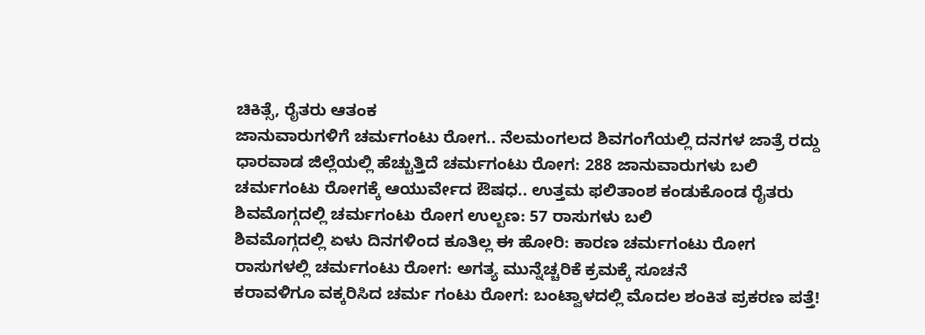ಚಿಕಿತ್ಸೆ, ರೈತರು ಆತಂಕ
ಜಾನುವಾರುಗಳಿಗೆ ಚರ್ಮಗಂಟು ರೋಗ.. ನೆಲಮಂಗಲದ ಶಿವಗಂಗೆಯಲ್ಲಿ ದನಗಳ ಜಾತ್ರೆ ರದ್ದು
ಧಾರವಾಡ ಜಿಲ್ಲೆಯಲ್ಲಿ ಹೆಚ್ಚುತ್ತಿದೆ ಚರ್ಮಗಂಟು ರೋಗ: 288 ಜಾನುವಾರುಗಳು ಬಲಿ
ಚರ್ಮಗಂಟು ರೋಗಕ್ಕೆ ಆಯುರ್ವೇದ ಔಷಧ.. ಉತ್ತಮ ಫಲಿತಾಂಶ ಕಂಡುಕೊಂಡ ರೈತರು
ಶಿವಮೊಗ್ಗದಲ್ಲಿ ಚರ್ಮಗಂಟು ರೋಗ ಉಲ್ಬಣ: 57 ರಾಸುಗಳು ಬಲಿ
ಶಿವಮೊಗ್ಗದಲ್ಲಿ ಏಳು ದಿನಗಳಿಂದ ಕೂತಿಲ್ಲ ಈ ಹೋರಿ: ಕಾರಣ ಚರ್ಮಗಂಟು ರೋಗ
ರಾಸುಗಳಲ್ಲಿ ಚರ್ಮಗಂಟು ರೋಗ: ಅಗತ್ಯ ಮುನ್ನೆಚ್ಚರಿಕೆ ಕ್ರಮಕ್ಕೆ ಸೂಚನೆ
ಕರಾವಳಿಗೂ ವಕ್ಕರಿಸಿದ ಚರ್ಮ ಗಂಟು ರೋಗ: ಬಂಟ್ವಾಳದಲ್ಲಿ ಮೊದಲ ಶಂಕಿತ ಪ್ರಕರಣ ಪತ್ತೆ!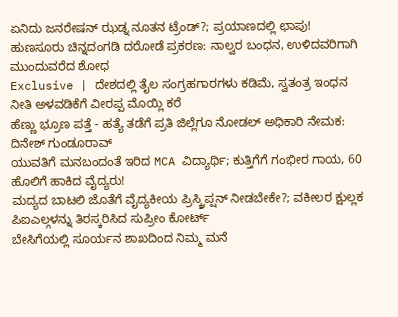ಏನಿದು ಜನರೇಷನ್ ಝಡ್ನ ನೂತನ ಟ್ರೆಂಡ್?; ಪ್ರಯಾಣದಲ್ಲಿ ಛಾಪು!
ಹುಣಸೂರು ಚಿನ್ನದಂಗಡಿ ದರೋಡೆ ಪ್ರಕರಣ: ನಾಲ್ವರ ಬಂಧನ, ಉಳಿದವರಿಗಾಗಿ ಮುಂದುವರೆದ ಶೋಧ
Exclusive | ದೇಶದಲ್ಲಿ ತೈಲ ಸಂಗ್ರಹಗಾರಗಳು ಕಡಿಮೆ, ಸ್ವತಂತ್ರ ಇಂಧನ ನೀತಿ ಅಳವಡಿಕೆಗೆ ವೀರಪ್ಪ ಮೊಯ್ಲಿ ಕರೆ
ಹೆಣ್ಣು ಭ್ರೂಣ ಪತ್ತೆ - ಹತ್ಯೆ ತಡೆಗೆ ಪ್ರತಿ ಜಿಲ್ಲೆಗೂ ನೋಡಲ್ ಅಧಿಕಾರಿ ನೇಮಕ: ದಿನೇಶ್ ಗುಂಡೂರಾವ್
ಯುವತಿಗೆ ಮನಬಂದಂತೆ ಇರಿದ MCA ವಿದ್ಯಾರ್ಥಿ; ಕುತ್ತಿಗೆಗೆ ಗಂಭೀರ ಗಾಯ, 60 ಹೊಲಿಗೆ ಹಾಕಿದ ವೈದ್ಯರು!
ಮದ್ಯದ ಬಾಟಲಿ ಜೊತೆಗೆ ವೈದ್ಯಕೀಯ ಪ್ರಿಸ್ಕ್ರಿಪ್ಷನ್ ನೀಡಬೇಕೇ?; ವಕೀಲರ ಕ್ಷುಲ್ಲಕ ಪಿಐಎಲ್ಗಳನ್ನು ತಿರಸ್ಕರಿಸಿದ ಸುಪ್ರೀಂ ಕೋರ್ಟ್
ಬೇಸಿಗೆಯಲ್ಲಿ ಸೂರ್ಯನ ಶಾಖದಿಂದ ನಿಮ್ಮ ಮನೆ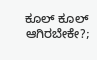ಕೂಲ್ ಕೂಲ್ ಆಗಿರಬೇಕೇ?;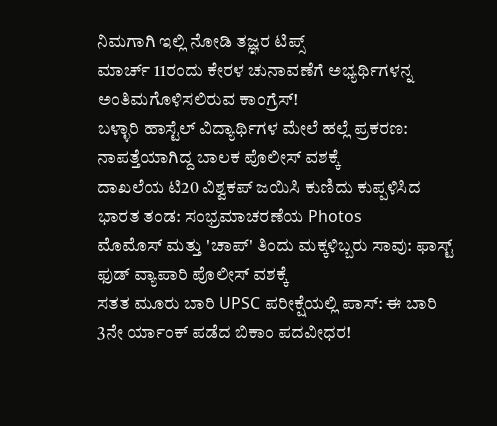ನಿಮಗಾಗಿ ಇಲ್ಲಿ ನೋಡಿ ತಜ್ಞರ ಟಿಪ್ಸ್
ಮಾರ್ಚ್ 11ರಂದು ಕೇರಳ ಚುನಾವಣೆಗೆ ಅಭ್ಯರ್ಥಿಗಳನ್ನ ಅಂತಿಮಗೊಳಿಸಲಿರುವ ಕಾಂಗ್ರೆಸ್!
ಬಳ್ಳಾರಿ ಹಾಸ್ಟೆಲ್ ವಿದ್ಯಾರ್ಥಿಗಳ ಮೇಲೆ ಹಲ್ಲೆ ಪ್ರಕರಣ: ನಾಪತ್ತೆಯಾಗಿದ್ದ ಬಾಲಕ ಪೊಲೀಸ್ ವಶಕ್ಕೆ
ದಾಖಲೆಯ ಟಿ20 ವಿಶ್ವಕಪ್ ಜಯಿಸಿ ಕುಣಿದು ಕುಪ್ಪಳಿಸಿದ ಭಾರತ ತಂಡ: ಸಂಭ್ರಮಾಚರಣೆಯ Photos
ಮೊಮೊಸ್ ಮತ್ತು 'ಚಾಪ್' ತಿಂದು ಮಕ್ಕಳಿಬ್ಬರು ಸಾವು: ಫಾಸ್ಟ್ ಫುಡ್ ವ್ಯಾಪಾರಿ ಪೊಲೀಸ್ ವಶಕ್ಕೆ
ಸತತ ಮೂರು ಬಾರಿ UPSC ಪರೀಕ್ಷೆಯಲ್ಲಿ ಪಾಸ್: ಈ ಬಾರಿ 3ನೇ ರ್ಯಾಂಕ್ ಪಡೆದ ಬಿಕಾಂ ಪದವೀಧರ!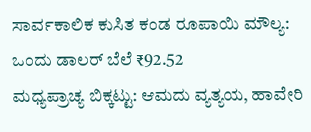ಸಾರ್ವಕಾಲಿಕ ಕುಸಿತ ಕಂಡ ರೂಪಾಯಿ ಮೌಲ್ಯ: ಒಂದು ಡಾಲರ್ ಬೆಲೆ ₹92.52
ಮಧ್ಯಪ್ರಾಚ್ಯ ಬಿಕ್ಕಟ್ಟು: ಆಮದು ವ್ಯತ್ಯಯ, ಹಾವೇರಿ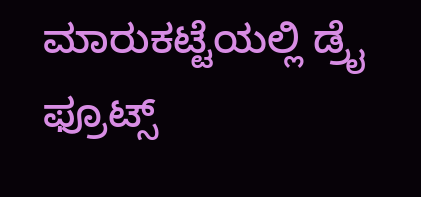ಮಾರುಕಟ್ಟೆಯಲ್ಲಿ ಡ್ರೈ ಫ್ರೂಟ್ಸ್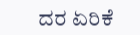ದರ ಏರಿಕೆ